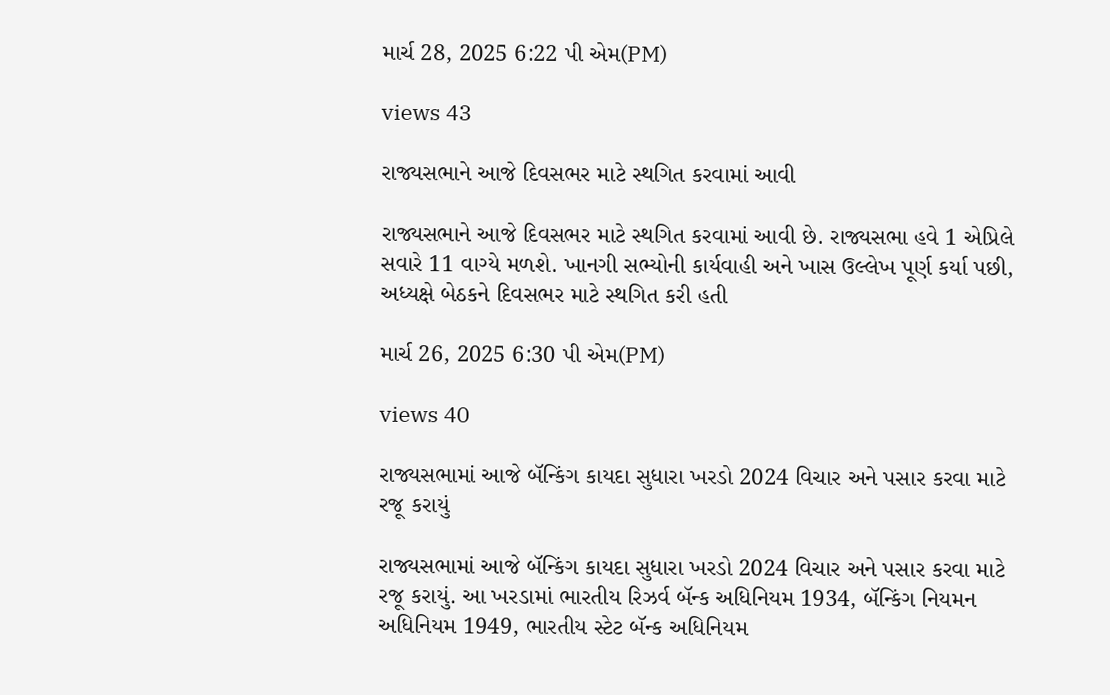માર્ચ 28, 2025 6:22 પી એમ(PM)

views 43

રાજ્યસભાને આજે દિવસભર માટે સ્થગિત કરવામાં આવી

રાજ્યસભાને આજે દિવસભર માટે સ્થગિત કરવામાં આવી છે. રાજ્યસભા હવે 1 એપ્રિલે  સવારે 11 વાગ્યે મળશે. ખાનગી સભ્યોની કાર્યવાહી અને ખાસ ઉલ્લેખ પૂર્ણ કર્યા પછી, અધ્યક્ષે બેઠકને દિવસભર માટે સ્થગિત કરી હતી

માર્ચ 26, 2025 6:30 પી એમ(PM)

views 40

રાજ્યસભામાં આજે બૅન્કિંગ કાયદા સુધારા ખરડો 2024 વિચાર અને પસાર કરવા માટે રજૂ કરાયું

રાજ્યસભામાં આજે બૅન્કિંગ કાયદા સુધારા ખરડો 2024 વિચાર અને પસાર કરવા માટે રજૂ કરાયું. આ ખરડામાં ભારતીય રિઝર્વ બૅન્ક અધિનિયમ 1934, બૅન્કિંગ નિયમન અધિનિયમ 1949, ભારતીય સ્ટેટ બૅન્ક અધિનિયમ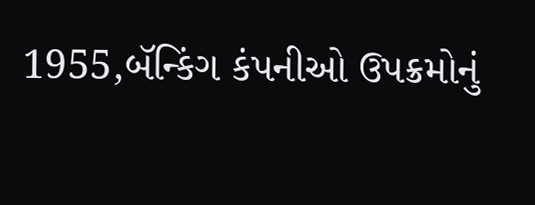1955,બૅન્કિંગ કંપનીઓ ઉપક્રમોનું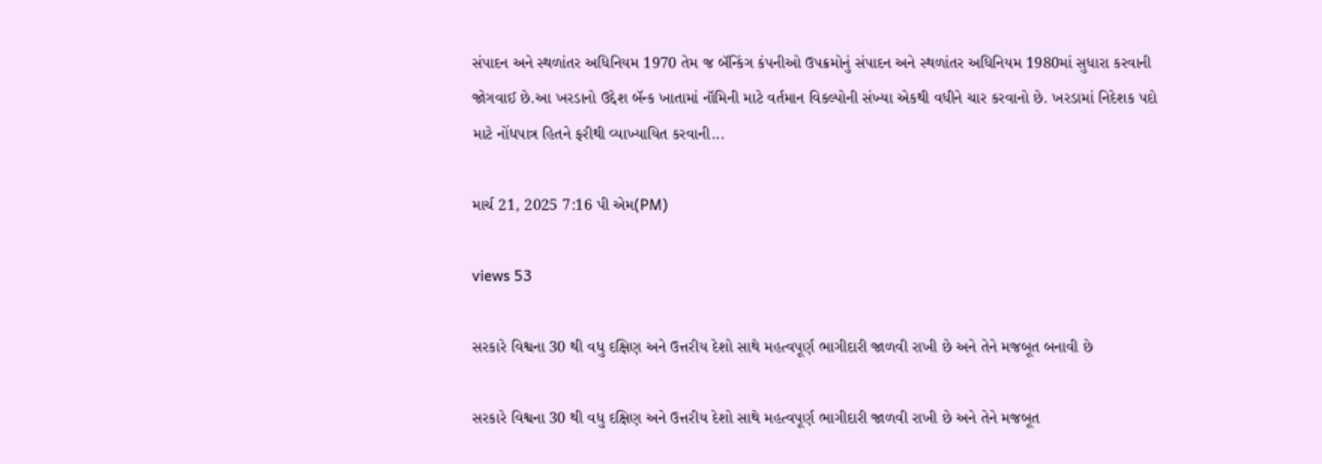સંપાદન અને સ્થળાંતર અધિનિયમ 1970 તેમ જ બૅન્કિંગ કંપનીઓ ઉપક્રમોનું સંપાદન અને સ્થળાંતર અધિનિયમ 1980માં સુધારા કરવાની જોગવાઈ છે.આ ખરડાનો ઉદ્દેશ બૅન્ક ખાતામાં નૉમિની માટે વર્તમાન વિકલ્પોની સંખ્યા એકથી વધીને ચાર કરવાનો છે. ખરડામાં નિદેશક પદો માટે નોંધપાત્ર હિતને ફરીથી વ્યાખ્યાયિત કરવાની...

માર્ચ 21, 2025 7:16 પી એમ(PM)

views 53

સરકારે વિશ્વના 30 થી વધુ દક્ષિણ અને ઉત્તરીય દેશો સાથે મહત્વપૂર્ણ ભાગીદારી જાળવી રાખી છે અને તેને મજબૂત બનાવી છે

સરકારે વિશ્વના 30 થી વધુ દક્ષિણ અને ઉત્તરીય દેશો સાથે મહત્વપૂર્ણ ભાગીદારી જાળવી રાખી છે અને તેને મજબૂત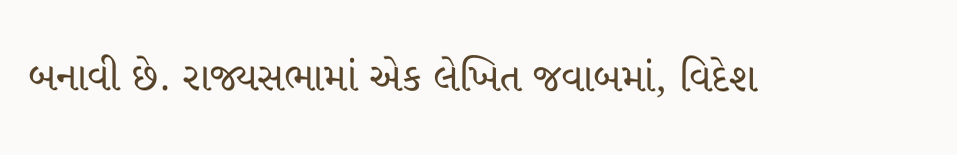બનાવી છે. રાજ્યસભામાં એક લેખિત જવાબમાં, વિદેશ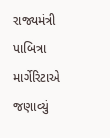રાજ્યમંત્રી પાબિત્રા માર્ગેરિટાએ જણાવ્યું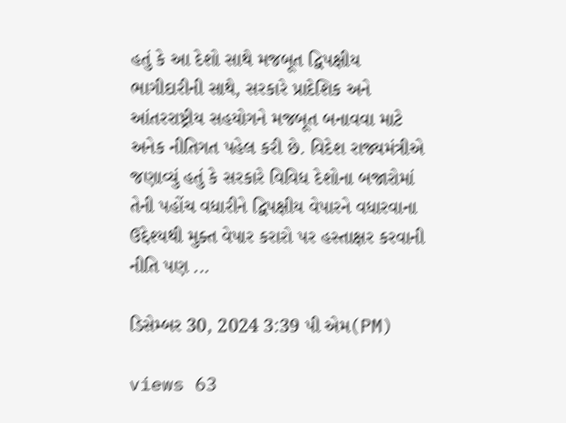હતું કે આ દેશો સાથે મજબૂત દ્વિપક્ષીય ભાગીદારીની સાથે, સરકારે પ્રાદેશિક અને આંતરરાષ્ટ્રીય સહયોગને મજબૂત બનાવવા માટે અનેક નીતિગત પહેલ કરી છે. વિદેશ રાજ્યમંત્રીએ જણાવ્યું હતું કે સરકારે વિવિધ દેશોના બજારોમાં તેની પહોંચ વધારીને દ્વિપક્ષીય વેપારને વધારવાના ઉદ્દેશ્યથી મુક્ત વેપાર કરારો પર હસ્તાક્ષર કરવાની નીતિ પણ ...

ડિસેમ્બર 30, 2024 3:39 પી એમ(PM)

views 63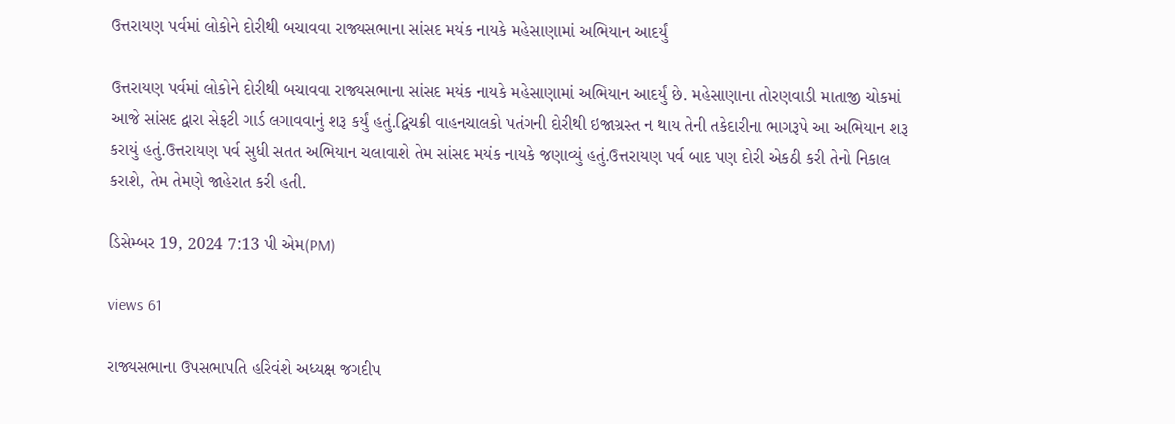ઉત્તરાયણ પર્વમાં લોકોને દોરીથી બચાવવા રાજ્યસભાના સાંસદ મયંક નાયકે મહેસાણામાં અભિયાન આદર્યું

ઉત્તરાયણ પર્વમાં લોકોને દોરીથી બચાવવા રાજ્યસભાના સાંસદ મયંક નાયકે મહેસાણામાં અભિયાન આદર્યું છે. મહેસાણાના તોરણવાડી માતાજી ચોકમાં આજે સાંસદ દ્વારા સેફટી ગાર્ડ લગાવવાનું શરૂ કર્યું હતું.દ્વિચક્રી વાહનચાલકો પતંગની દોરીથી ઇજાગ્રસ્ત ન થાય તેની તકેદારીના ભાગરૂપે આ અભિયાન શરૂ કરાયું હતું.ઉત્તરાયણ પર્વ સુધી સતત અભિયાન ચલાવાશે તેમ સાંસદ મયંક નાયકે જણાવ્યું હતું.ઉત્તરાયણ પર્વ બાદ પણ દોરી એકઠી કરી તેનો નિકાલ કરાશે, તેમ તેમણે જાહેરાત કરી હતી.

ડિસેમ્બર 19, 2024 7:13 પી એમ(PM)

views 61

રાજ્યસભાના ઉપસભાપતિ હરિવંશે અધ્યક્ષ જગદીપ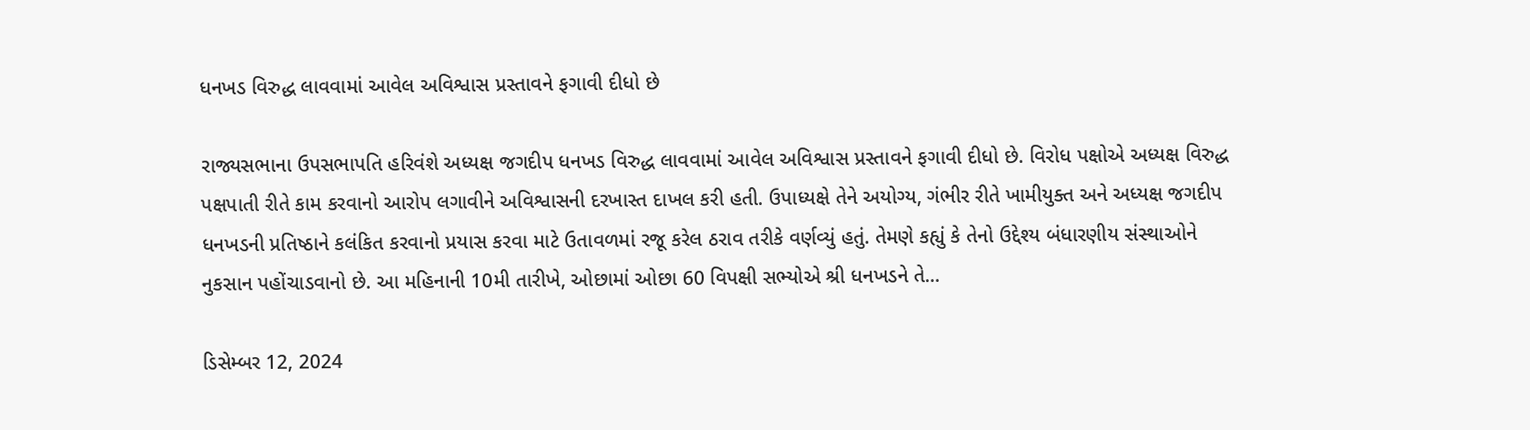ધનખડ વિરુદ્ધ લાવવામાં આવેલ અવિશ્વાસ પ્રસ્તાવને ફગાવી દીધો છે

રાજ્યસભાના ઉપસભાપતિ હરિવંશે અધ્યક્ષ જગદીપ ધનખડ વિરુદ્ધ લાવવામાં આવેલ અવિશ્વાસ પ્રસ્તાવને ફગાવી દીધો છે. વિરોધ પક્ષોએ અધ્યક્ષ વિરુદ્ધ પક્ષપાતી રીતે કામ કરવાનો આરોપ લગાવીને અવિશ્વાસની દરખાસ્ત દાખલ કરી હતી. ઉપાધ્યક્ષે તેને અયોગ્ય, ગંભીર રીતે ખામીયુક્ત અને અધ્યક્ષ જગદીપ ધનખડની પ્રતિષ્ઠાને કલંકિત કરવાનો પ્રયાસ કરવા માટે ઉતાવળમાં રજૂ કરેલ ઠરાવ તરીકે વર્ણવ્યું હતું. તેમણે કહ્યું કે તેનો ઉદ્દેશ્ય બંધારણીય સંસ્થાઓને નુકસાન પહોંચાડવાનો છે. આ મહિનાની 10મી તારીખે, ઓછામાં ઓછા 60 વિપક્ષી સભ્યોએ શ્રી ધનખડને તે...

ડિસેમ્બર 12, 2024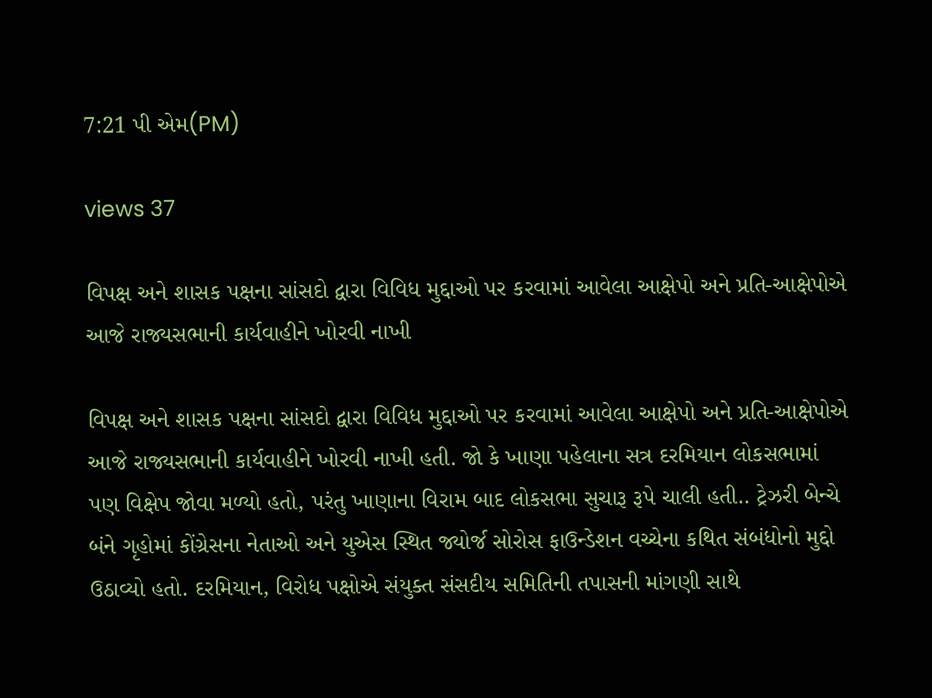7:21 પી એમ(PM)

views 37

વિપક્ષ અને શાસક પક્ષના સાંસદો દ્વારા વિવિધ મુદ્દાઓ પર કરવામાં આવેલા આક્ષેપો અને પ્રતિ-આક્ષેપોએ આજે રાજ્યસભાની કાર્યવાહીને ખોરવી નાખી

વિપક્ષ અને શાસક પક્ષના સાંસદો દ્વારા વિવિધ મુદ્દાઓ પર કરવામાં આવેલા આક્ષેપો અને પ્રતિ-આક્ષેપોએ આજે રાજ્યસભાની કાર્યવાહીને ખોરવી નાખી હતી. જો કે ખાણા પહેલાના સત્ર દરમિયાન લોકસભામાં પણ વિક્ષેપ જોવા મળ્યો હતો, પરંતુ ખાણાના વિરામ બાદ લોકસભા સુચારૂ રૂપે ચાલી હતી.. ટ્રેઝરી બેન્ચે બંને ગૃહોમાં કોંગ્રેસના નેતાઓ અને યુએસ સ્થિત જ્યોર્જ સોરોસ ફાઉન્ડેશન વચ્ચેના કથિત સંબંધોનો મુદ્દો ઉઠાવ્યો હતો. દરમિયાન, વિરોધ પક્ષોએ સંયુક્ત સંસદીય સમિતિની તપાસની માંગણી સાથે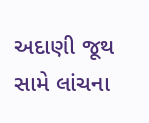અદાણી જૂથ સામે લાંચના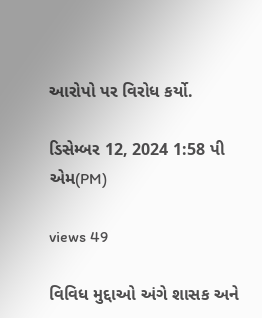આરોપો પર વિરોધ કર્યો.

ડિસેમ્બર 12, 2024 1:58 પી એમ(PM)

views 49

વિવિધ મુદ્દાઓ અંગે શાસક અને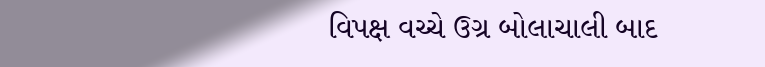વિપક્ષ વચ્ચે ઉગ્ર બોલાચાલી બાદ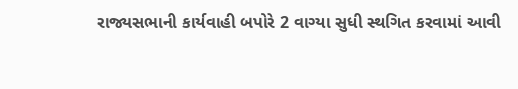રાજ્યસભાની કાર્યવાહી બપોરે 2 વાગ્યા સુધી સ્થગિત કરવામાં આવી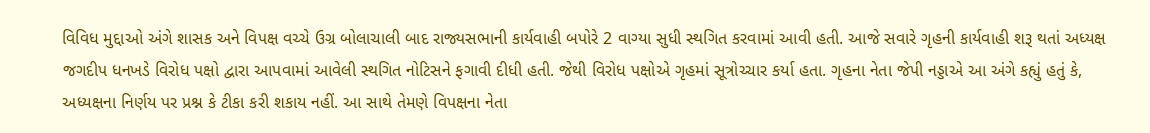વિવિધ મુદ્દાઓ અંગે શાસક અને વિપક્ષ વચ્ચે ઉગ્ર બોલાચાલી બાદ રાજ્યસભાની કાર્યવાહી બપોરે 2 વાગ્યા સુધી સ્થગિત કરવામાં આવી હતી. આજે સવારે ગૃહની કાર્યવાહી શરૂ થતાં અધ્યક્ષ જગદીપ ધનખડે વિરોધ પક્ષો દ્વારા આપવામાં આવેલી સ્થગિત નોટિસને ફગાવી દીધી હતી. જેથી વિરોધ પક્ષોએ ગૃહમાં સૂત્રોચ્ચાર કર્યા હતા. ગૃહના નેતા જેપી નડ્ડાએ આ અંગે કહ્યું હતું કે, અધ્યક્ષના નિર્ણય પર પ્રશ્ન કે ટીકા કરી શકાય નહીં. આ સાથે તેમણે વિપક્ષના નેતા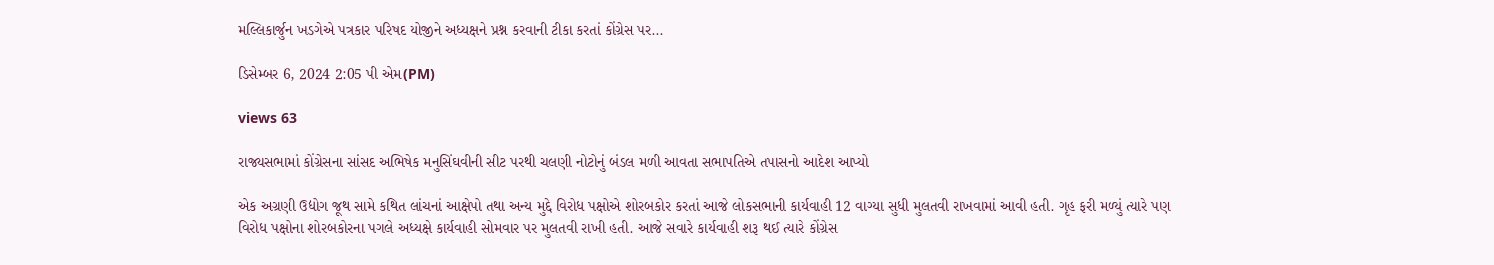મલ્લિકાર્જુન ખડગેએ પત્રકાર પરિષદ યોજીને અધ્યક્ષને પ્રશ્ન કરવાની ટીકા કરતાં કોંગ્રેસ પર...

ડિસેમ્બર 6, 2024 2:05 પી એમ(PM)

views 63

રાજ્યસભામાં કોંગ્રેસના સાંસદ અભિષેક મનુસિંઘવીની સીટ પરથી ચલણી નોટોનું બંડલ મળી આવતા સભાપતિએ તપાસનો આદેશ આપ્યો

એક અગ્રણી ઉદ્યોગ જૂથ સામે કથિત લાંચનાં આક્ષેપો તથા અન્ય મુદ્દે વિરોધ પક્ષોએ શોરબકોર કરતાં આજે લોકસભાની કાર્યવાહી 12 વાગ્યા સુધી મુલતવી રાખવામાં આવી હતી. ગૃહ ફરી મળ્યું ત્યારે પણ વિરોધ પક્ષોના શોરબકોરના પગલે અધ્યક્ષે કાર્યવાહી સોમવાર પર મુલતવી રાખી હતી. આજે સવારે કાર્યવાહી શરૂ થઈ ત્યારે કોંગ્રેસ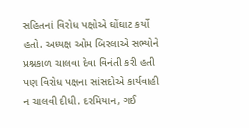સહિતનાં વિરોધ પક્ષોએ ઘોંઘાટ કર્યો હતો. અધ્યક્ષ ઓમ બિરલાએ સભ્યોને પ્રશ્નકાળ ચાલવા દેવા વિનંતી કરી હતી પણ વિરોધ પક્ષના સાંસદોએ કાર્યવાહી ન ચાલવી દીધી. દરમિયાન, ગઈ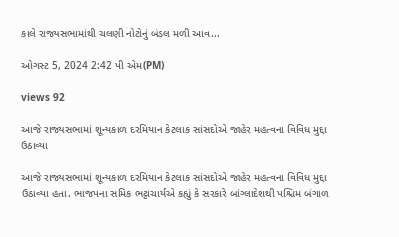કાલે રાજ્યસભામાંથી ચલણી નોટોનું બંડલ મળી આવ...

ઓગસ્ટ 5, 2024 2:42 પી એમ(PM)

views 92

આજે રાજ્યસભામાં શૂન્યકાળ દરમિયાન કેટલાક સાંસદોએ જાહેર મહત્વના વિવિધ મુદ્દા ઉઠાવ્યા

આજે રાજ્યસભામાં શૂન્યકાળ દરમિયાન કેટલાક સાંસદોએ જાહેર મહત્વના વિવિધ મુદ્દા ઉઠાવ્યા હતા. ભાજપના સમિક ભટ્ટાચાર્યએ કહ્યું કે સરકારે બાંગ્લાદેશથી પશ્ચિમ બંગાળ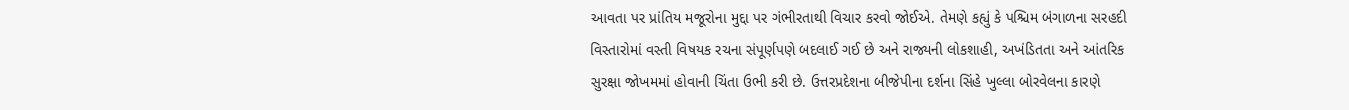આવતા પર પ્રાંતિય મજૂરોના મુદ્દા પર ગંભીરતાથી વિચાર કરવો જોઈએ. તેમણે કહ્યું કે પશ્ચિમ બંગાળના સરહદી વિસ્તારોમાં વસ્તી વિષયક રચના સંપૂર્ણપણે બદલાઈ ગઈ છે અને રાજ્યની લોકશાહી, અખંડિતતા અને આંતરિક સુરક્ષા જોખમમાં હોવાની ચિંતા ઉભી કરી છે. ઉત્તરપ્રદેશના બીજેપીના દર્શના સિંહે ખુલ્લા બોરવેલના કારણે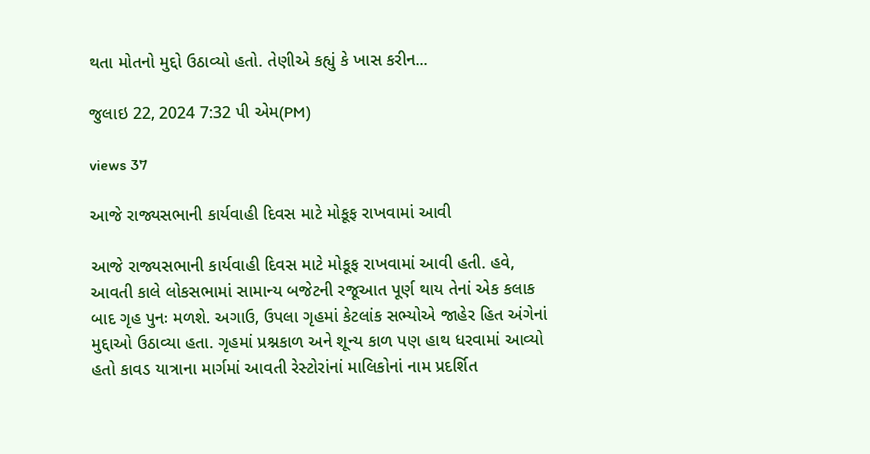થતા મોતનો મુદ્દો ઉઠાવ્યો હતો. તેણીએ કહ્યું કે ખાસ કરીન...

જુલાઇ 22, 2024 7:32 પી એમ(PM)

views 37

આજે રાજ્યસભાની કાર્યવાહી દિવસ માટે મોકૂફ રાખવામાં આવી

આજે રાજ્યસભાની કાર્યવાહી દિવસ માટે મોકૂફ રાખવામાં આવી હતી. હવે, આવતી કાલે લોકસભામાં સામાન્ય બજેટની રજૂઆત પૂર્ણ થાય તેનાં એક કલાક બાદ ગૃહ પુનઃ મળશે. અગાઉ, ઉપલા ગૃહમાં કેટલાંક સભ્યોએ જાહેર હિત અંગેનાં મુદ્દાઓ ઉઠાવ્યા હતા. ગૃહમાં પ્રશ્નકાળ અને શૂન્ય કાળ પણ હાથ ધરવામાં આવ્યો હતો કાવડ યાત્રાના માર્ગમાં આવતી રેસ્ટોરાંનાં માલિકોનાં નામ પ્રદર્શિત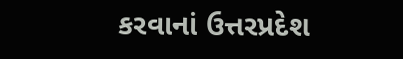કરવાનાં ઉત્તરપ્રદેશ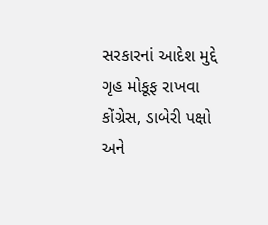સરકારનાં આદેશ મુદ્દે ગૃહ મોકૂફ રાખવા કોંગ્રેસ, ડાબેરી પક્ષો અને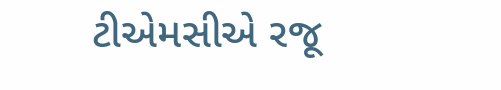ટીએમસીએ રજૂ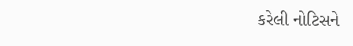કરેલી નોટિસને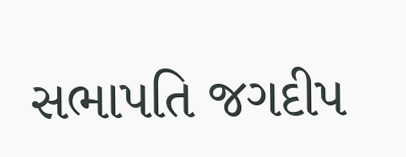સભાપતિ જગદીપ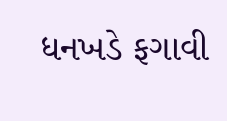ધનખડે ફગાવી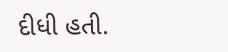દીધી હતી.